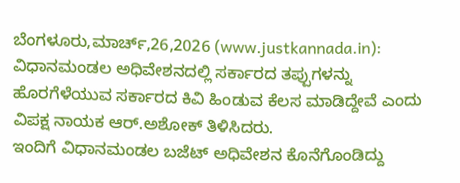ಬೆಂಗಳೂರು,ಮಾರ್ಚ್,26,2026 (www.justkannada.in): ವಿಧಾನಮಂಡಲ ಅಧಿವೇಶನದಲ್ಲಿ ಸರ್ಕಾರದ ತಪ್ಪುಗಳನ್ನು ಹೊರಗೆಳೆಯುವ ಸರ್ಕಾರದ ಕಿವಿ ಹಿಂಡುವ ಕೆಲಸ ಮಾಡಿದ್ದೇವೆ ಎಂದು ವಿಪಕ್ಷ ನಾಯಕ ಆರ್.ಅಶೋಕ್ ತಿಳಿಸಿದರು.
ಇಂದಿಗೆ ವಿಧಾನಮಂಡಲ ಬಜೆಟ್ ಅಧಿವೇಶನ ಕೊನೆಗೊಂಡಿದ್ದು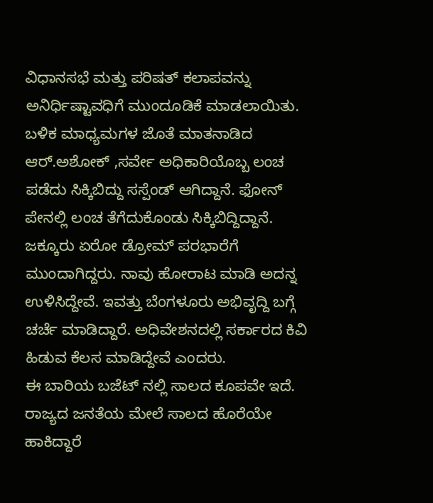ವಿಧಾನಸಭೆ ಮತ್ತು ಪರಿಷತ್ ಕಲಾಪವನ್ನು ಅನಿರ್ಧಿಷ್ಟಾವಧಿಗೆ ಮುಂದೂಡಿಕೆ ಮಾಡಲಾಯಿತು.
ಬಳಿಕ ಮಾಧ್ಯಮಗಳ ಜೊತೆ ಮಾತನಾಡಿದ ಆರ್.ಅಶೋಕ್ ,ಸರ್ವೇ ಅಧಿಕಾರಿಯೊಬ್ಬ ಲಂಚ ಪಡೆದು ಸಿಕ್ಕಿಬಿದ್ದು ಸಸ್ಪೆಂಡ್ ಆಗಿದ್ದಾನೆ. ಫೋನ್ ಪೇನಲ್ಲಿ ಲಂಚ ತೆಗೆದುಕೊಂಡು ಸಿಕ್ಕಿಬಿದ್ದಿದ್ದಾನೆ. ಜಕ್ಕೂರು ಏರೋ ಡ್ರೋಮ್ ಪರಭಾರೆಗೆ ಮುಂದಾಗಿದ್ದರು. ನಾವು ಹೋರಾಟ ಮಾಡಿ ಅದನ್ನ ಉಳಿಸಿದ್ದೇವೆ. ಇವತ್ತು ಬೆಂಗಳೂರು ಅಭಿವೃದ್ದಿ ಬಗ್ಗೆ ಚರ್ಚೆ ಮಾಡಿದ್ದಾರೆ. ಅಧಿವೇಶನದಲ್ಲಿ ಸರ್ಕಾರದ ಕಿವಿ ಹಿಡುವ ಕೆಲಸ ಮಾಡಿದ್ದೇವೆ ಎಂದರು.
ಈ ಬಾರಿಯ ಬಜೆಟ್ ನಲ್ಲಿ ಸಾಲದ ಕೂಪವೇ ಇದೆ. ರಾಜ್ಯದ ಜನತೆಯ ಮೇಲೆ ಸಾಲದ ಹೊರೆಯೇ ಹಾಕಿದ್ದಾರೆ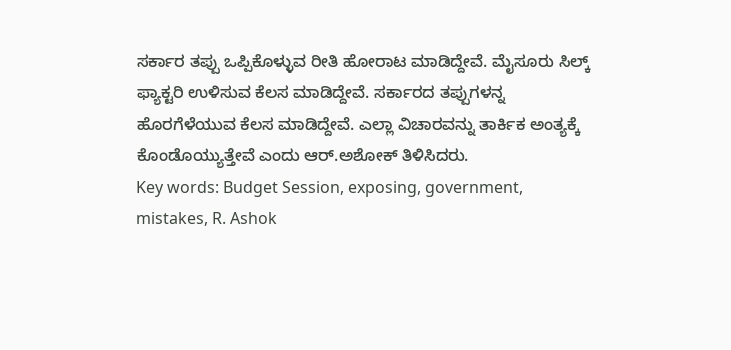ಸರ್ಕಾರ ತಪ್ಪು ಒಪ್ಪಿಕೊಳ್ಳುವ ರೀತಿ ಹೋರಾಟ ಮಾಡಿದ್ದೇವೆ. ಮೈಸೂರು ಸಿಲ್ಕ್ ಫ್ಯಾಕ್ಟರಿ ಉಳಿಸುವ ಕೆಲಸ ಮಾಡಿದ್ದೇವೆ. ಸರ್ಕಾರದ ತಪ್ಪುಗಳನ್ನ ಹೊರಗೆಳೆಯುವ ಕೆಲಸ ಮಾಡಿದ್ದೇವೆ. ಎಲ್ಲಾ ವಿಚಾರವನ್ನು ತಾರ್ಕಿಕ ಅಂತ್ಯಕ್ಕೆ ಕೊಂಡೊಯ್ಯುತ್ತೇವೆ ಎಂದು ಆರ್.ಅಶೋಕ್ ತಿಳಿಸಿದರು.
Key words: Budget Session, exposing, government, mistakes, R. Ashok